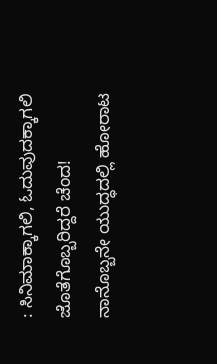: ಸಿನಿಮಾಕ್ಕಾಗಲಿ, ಓದುವುದಕ್ಕಾಗಲಿ ಜೊತೆಗೊಬ್ಬರಿದ್ದರೆ ಚೆಂದ! ನಾನೊಬ್ಬನೇ ಯುದ್ಧದಲ್ಲಿ ಹೋರಾಟ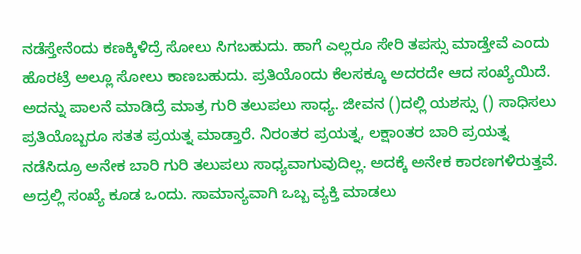ನಡೆಸ್ತೇನೆಂದು ಕಣಕ್ಕಿಳಿದ್ರೆ ಸೋಲು ಸಿಗಬಹುದು. ಹಾಗೆ ಎಲ್ಲರೂ ಸೇರಿ ತಪಸ್ಸು ಮಾಡ್ತೇವೆ ಎಂದು ಹೊರಟ್ರೆ ಅಲ್ಲೂ ಸೋಲು ಕಾಣಬಹುದು. ಪ್ರತಿಯೊಂದು ಕೆಲಸಕ್ಕೂ ಅದರದೇ ಆದ ಸಂಖ್ಯೆಯಿದೆ. ಅದನ್ನು ಪಾಲನೆ ಮಾಡಿದ್ರೆ ಮಾತ್ರ ಗುರಿ ತಲುಪಲು ಸಾಧ್ಯ. ಜೀವನ ()ದಲ್ಲಿ ಯಶಸ್ಸು () ಸಾಧಿಸಲು ಪ್ರತಿಯೊಬ್ಬರೂ ಸತತ ಪ್ರಯತ್ನ ಮಾಡ್ತಾರೆ. ನಿರಂತರ ಪ್ರಯತ್ನ, ಲಕ್ಷಾಂತರ ಬಾರಿ ಪ್ರಯತ್ನ ನಡೆಸಿದ್ರೂ ಅನೇಕ ಬಾರಿ ಗುರಿ ತಲುಪಲು ಸಾಧ್ಯವಾಗುವುದಿಲ್ಲ. ಅದಕ್ಕೆ ಅನೇಕ ಕಾರಣಗಳಿರುತ್ತವೆ. ಅದ್ರಲ್ಲಿ ಸಂಖ್ಯೆ ಕೂಡ ಒಂದು. ಸಾಮಾನ್ಯವಾಗಿ ಒಬ್ಬ ವ್ಯಕ್ತಿ ಮಾಡಲು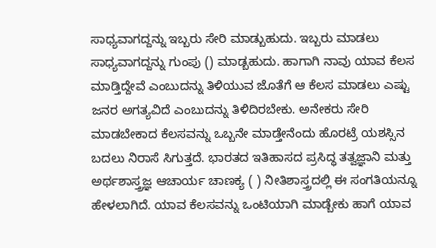ಸಾಧ್ಯವಾಗದ್ದನ್ನು ಇಬ್ಬರು ಸೇರಿ ಮಾಡ್ಬುಹುದು. ಇಬ್ಬರು ಮಾಡಲು ಸಾಧ್ಯವಾಗದ್ದನ್ನು ಗುಂಪು () ಮಾಡ್ಬಹುದು. ಹಾಗಾಗಿ ನಾವು ಯಾವ ಕೆಲಸ ಮಾಡ್ತಿದ್ದೇವೆ ಎಂಬುದನ್ನು ತಿಳಿಯುವ ಜೊತೆಗೆ ಆ ಕೆಲಸ ಮಾಡಲು ಎಷ್ಟು ಜನರ ಅಗತ್ಯವಿದೆ ಎಂಬುದನ್ನು ತಿಳಿದಿರಬೇಕು. ಅನೇಕರು ಸೇರಿ ಮಾಡಬೇಕಾದ ಕೆಲಸವನ್ನು ಒಬ್ಬನೇ ಮಾಡ್ತೇನೆಂದು ಹೊರಟ್ರೆ ಯಶಸ್ಸಿನ ಬದಲು ನಿರಾಸೆ ಸಿಗುತ್ತದೆ. ಭಾರತದ ಇತಿಹಾಸದ ಪ್ರಸಿದ್ಧ ತತ್ವಜ್ಞಾನಿ ಮತ್ತು ಅರ್ಥಶಾಸ್ತ್ರಜ್ಞ ಆಚಾರ್ಯ ಚಾಣಕ್ಯ ( ) ನೀತಿಶಾಸ್ತ್ರದಲ್ಲಿ ಈ ಸಂಗತಿಯನ್ನೂ ಹೇಳಲಾಗಿದೆ. ಯಾವ ಕೆಲಸವನ್ನು ಒಂಟಿಯಾಗಿ ಮಾಡ್ಬೇಕು ಹಾಗೆ ಯಾವ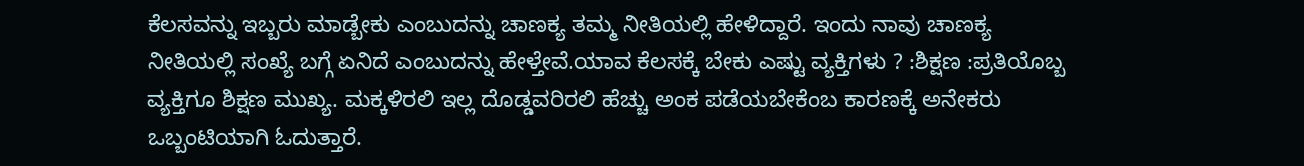ಕೆಲಸವನ್ನು ಇಬ್ಬರು ಮಾಡ್ಬೇಕು ಎಂಬುದನ್ನು ಚಾಣಕ್ಯ ತಮ್ಮ ನೀತಿಯಲ್ಲಿ ಹೇಳಿದ್ದಾರೆ. ಇಂದು ನಾವು ಚಾಣಕ್ಯ ನೀತಿಯಲ್ಲಿ ಸಂಖ್ಯೆ ಬಗ್ಗೆ ಏನಿದೆ ಎಂಬುದನ್ನು ಹೇಳ್ತೇವೆ.ಯಾವ ಕೆಲಸಕ್ಕೆ ಬೇಕು ಎಷ್ಟು ವ್ಯಕ್ತಿಗಳು ? :ಶಿಕ್ಷಣ :ಪ್ರತಿಯೊಬ್ಬ ವ್ಯಕ್ತಿಗೂ ಶಿಕ್ಷಣ ಮುಖ್ಯ. ಮಕ್ಕಳಿರಲಿ ಇಲ್ಲ ದೊಡ್ಡವರಿರಲಿ ಹೆಚ್ಚು ಅಂಕ ಪಡೆಯಬೇಕೆಂಬ ಕಾರಣಕ್ಕೆ ಅನೇಕರು ಒಬ್ಬಂಟಿಯಾಗಿ ಓದುತ್ತಾರೆ.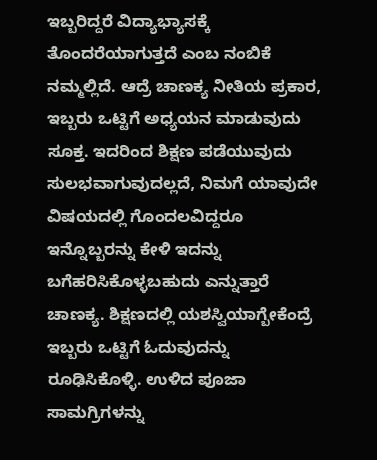ಇಬ್ಬರಿದ್ದರೆ ವಿದ್ಯಾಭ್ಯಾಸಕ್ಕೆ ತೊಂದರೆಯಾಗುತ್ತದೆ ಎಂಬ ನಂಬಿಕೆ ನಮ್ಮಲ್ಲಿದೆ. ಆದ್ರೆ ಚಾಣಕ್ಯ ನೀತಿಯ ಪ್ರಕಾರ, ಇಬ್ಬರು ಒಟ್ಟಿಗೆ ಅಧ್ಯಯನ ಮಾಡುವುದು ಸೂಕ್ತ. ಇದರಿಂದ ಶಿಕ್ಷಣ ಪಡೆಯುವುದು ಸುಲಭವಾಗುವುದಲ್ಲದೆ, ನಿಮಗೆ ಯಾವುದೇ ವಿಷಯದಲ್ಲಿ ಗೊಂದಲವಿದ್ದರೂ ಇನ್ನೊಬ್ಬರನ್ನು ಕೇಳಿ ಇದನ್ನು ಬಗೆಹರಿಸಿಕೊಳ್ಳಬಹುದು ಎನ್ನುತ್ತಾರೆ ಚಾಣಕ್ಯ. ಶಿಕ್ಷಣದಲ್ಲಿ ಯಶಸ್ವಿಯಾಗ್ಬೇಕೆಂದ್ರೆ ಇಬ್ಬರು ಒಟ್ಟಿಗೆ ಓದುವುದನ್ನು ರೂಢಿಸಿಕೊಳ್ಳಿ. ಉಳಿದ ಪೂಜಾ ಸಾಮಗ್ರಿಗಳನ್ನು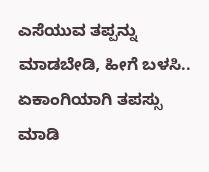ಎಸೆಯುವ ತಪ್ಪನ್ನು ಮಾಡಬೇಡಿ, ಹೀಗೆ ಬಳಸಿ.. ಏಕಾಂಗಿಯಾಗಿ ತಪಸ್ಸು ಮಾಡಿ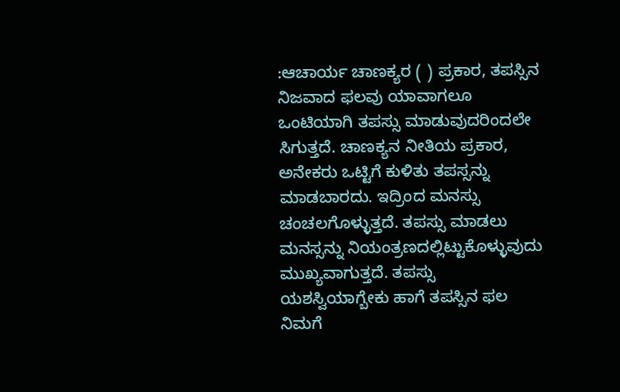:ಆಚಾರ್ಯ ಚಾಣಕ್ಯರ ( ) ಪ್ರಕಾರ, ತಪಸ್ಸಿನ ನಿಜವಾದ ಫಲವು ಯಾವಾಗಲೂ ಒಂಟಿಯಾಗಿ ತಪಸ್ಸು ಮಾಡುವುದರಿಂದಲೇ ಸಿಗುತ್ತದೆ. ಚಾಣಕ್ಯನ ನೀತಿಯ ಪ್ರಕಾರ, ಅನೇಕರು ಒಟ್ಟಿಗೆ ಕುಳಿತು ತಪಸ್ಸನ್ನು ಮಾಡಬಾರದು. ಇದ್ರಿಂದ ಮನಸ್ಸು ಚಂಚಲಗೊಳ್ಳುತ್ತದೆ. ತಪಸ್ಸು ಮಾಡಲು ಮನಸ್ಸನ್ನು ನಿಯಂತ್ರಣದಲ್ಲಿಟ್ಟುಕೊಳ್ಳುವುದು ಮುಖ್ಯವಾಗುತ್ತದೆ. ತಪಸ್ಸು ಯಶಸ್ವಿಯಾಗ್ಬೇಕು ಹಾಗೆ ತಪಸ್ಸಿನ ಫಲ ನಿಮಗೆ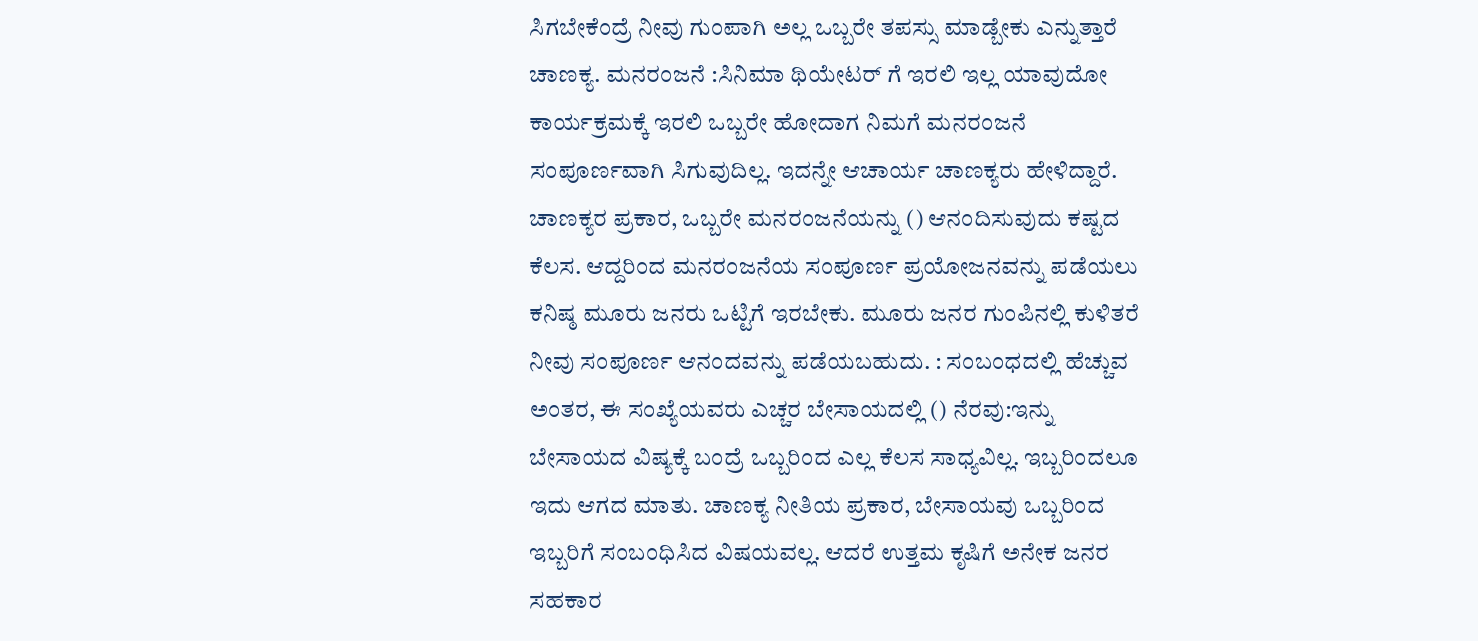ಸಿಗಬೇಕೆಂದ್ರೆ ನೀವು ಗುಂಪಾಗಿ ಅಲ್ಲ ಒಬ್ಬರೇ ತಪಸ್ಸು ಮಾಡ್ಬೇಕು ಎನ್ನುತ್ತಾರೆ ಚಾಣಕ್ಯ. ಮನರಂಜನೆ :ಸಿನಿಮಾ ಥಿಯೇಟರ್ ಗೆ ಇರಲಿ ಇಲ್ಲ ಯಾವುದೋ ಕಾರ್ಯಕ್ರಮಕ್ಕೆ ಇರಲಿ ಒಬ್ಬರೇ ಹೋದಾಗ ನಿಮಗೆ ಮನರಂಜನೆ ಸಂಪೂರ್ಣವಾಗಿ ಸಿಗುವುದಿಲ್ಲ. ಇದನ್ನೇ ಆಚಾರ್ಯ ಚಾಣಕ್ಯರು ಹೇಳಿದ್ದಾರೆ. ಚಾಣಕ್ಯರ ಪ್ರಕಾರ, ಒಬ್ಬರೇ ಮನರಂಜನೆಯನ್ನು () ಆನಂದಿಸುವುದು ಕಷ್ಟದ ಕೆಲಸ. ಆದ್ದರಿಂದ ಮನರಂಜನೆಯ ಸಂಪೂರ್ಣ ಪ್ರಯೋಜನವನ್ನು ಪಡೆಯಲು ಕನಿಷ್ಠ ಮೂರು ಜನರು ಒಟ್ಟಿಗೆ ಇರಬೇಕು. ಮೂರು ಜನರ ಗುಂಪಿನಲ್ಲಿ ಕುಳಿತರೆ ನೀವು ಸಂಪೂರ್ಣ ಆನಂದವನ್ನು ಪಡೆಯಬಹುದು. : ಸಂಬಂಧದಲ್ಲಿ ಹೆಚ್ಚುವ ಅಂತರ, ಈ ಸಂಖ್ಯೆಯವರು ಎಚ್ಚರ ಬೇಸಾಯದಲ್ಲಿ () ನೆರವು:ಇನ್ನು ಬೇಸಾಯದ ವಿಷ್ಯಕ್ಕೆ ಬಂದ್ರೆ ಒಬ್ಬರಿಂದ ಎಲ್ಲ ಕೆಲಸ ಸಾಧ್ಯವಿಲ್ಲ. ಇಬ್ಬರಿಂದಲೂ ಇದು ಆಗದ ಮಾತು. ಚಾಣಕ್ಯ ನೀತಿಯ ಪ್ರಕಾರ, ಬೇಸಾಯವು ಒಬ್ಬರಿಂದ ಇಬ್ಬರಿಗೆ ಸಂಬಂಧಿಸಿದ ವಿಷಯವಲ್ಲ. ಆದರೆ ಉತ್ತಮ ಕೃಷಿಗೆ ಅನೇಕ ಜನರ ಸಹಕಾರ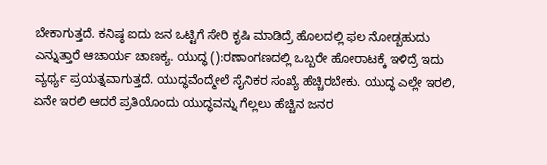ಬೇಕಾಗುತ್ತದೆ. ಕನಿಷ್ಠ ಐದು ಜನ ಒಟ್ಟಿಗೆ ಸೇರಿ ಕೃಷಿ ಮಾಡಿದ್ರೆ ಹೊಲದಲ್ಲಿ ಫಲ ನೋಡ್ಬಹುದು ಎನ್ನುತ್ತಾರೆ ಆಚಾರ್ಯ ಚಾಣಕ್ಯ. ಯುದ್ಧ ():ರಣಾಂಗಣದಲ್ಲಿ ಒಬ್ಬರೇ ಹೋರಾಟಕ್ಕೆ ಇಳಿದ್ರೆ ಇದು ವ್ಯರ್ಥ್ಯ ಪ್ರಯತ್ನವಾಗುತ್ತದೆ. ಯುದ್ಧವೆಂದ್ಮೇಲೆ ಸೈನಿಕರ ಸಂಖ್ಯೆ ಹೆಚ್ಚಿರಬೇಕು. ಯುದ್ಧ ಎಲ್ಲೇ ಇರಲಿ, ಏನೇ ಇರಲಿ ಆದರೆ ಪ್ರತಿಯೊಂದು ಯುದ್ಧವನ್ನು ಗೆಲ್ಲಲು ಹೆಚ್ಚಿನ ಜನರ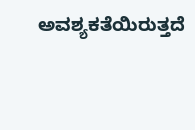ಅವಶ್ಯಕತೆಯಿರುತ್ತದೆ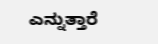ಎನ್ನುತ್ತಾರೆ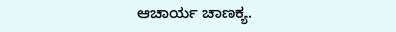ಆಚಾರ್ಯ ಚಾಣಕ್ಯ.